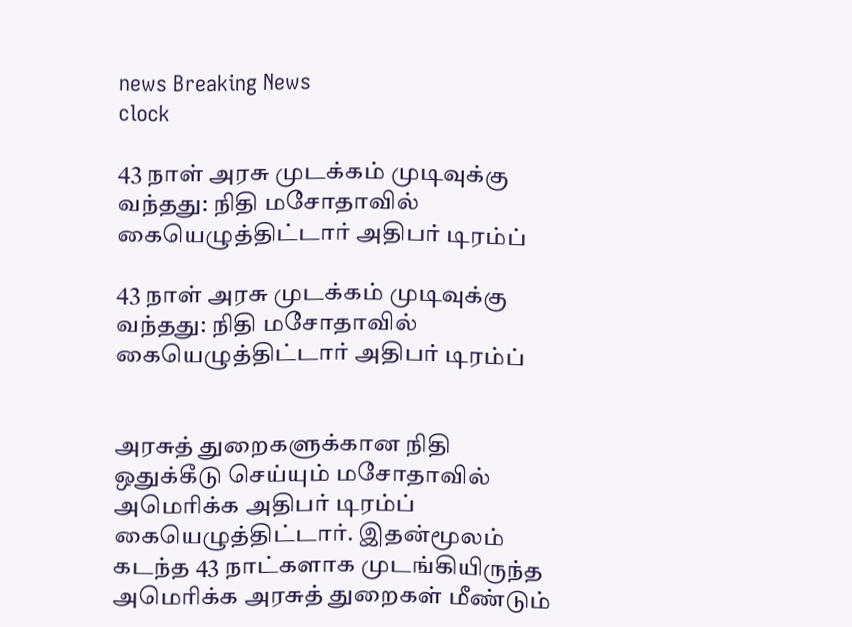news Breaking News
clock

43 நாள் அரசு முடக்கம் முடிவுக்கு வந்தது: நிதி மசோதாவில் கையெழுத்திட்டார் அதிபர் டிரம்ப்

43 நாள் அரசு முடக்கம் முடிவுக்கு வந்தது: நிதி மசோதாவில் கையெழுத்திட்டார் அதிபர் டிரம்ப்


அரசுத் துறைகளுக்கான நிதி ஒதுக்கீடு செய்யும் மசோதாவில் அமெரிக்க அதிபர் டிரம்ப் கையெழுத்திட்டார். இதன்மூலம் கடந்த 43 நாட்களாக முடங்கியிருந்த அமெரிக்க அரசுத் துறைகள் மீண்டும்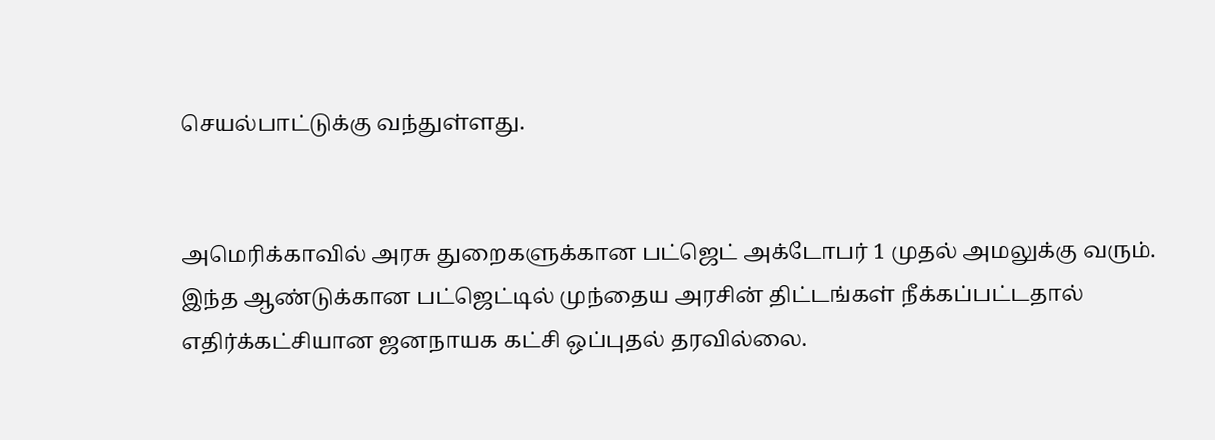செயல்பாட்டுக்கு வந்துள்ளது.


அமெரிக்காவில் அரசு துறைகளுக்கான பட்ஜெட் அக்டோபர் 1 முதல் அமலுக்கு வரும். இந்த ஆண்டுக்கான பட்ஜெட்டில் முந்தைய அரசின் திட்டங்கள் நீக்கப்பட்டதால் எதிர்க்கட்சியான ஜனநாயக கட்சி ஒப்புதல் தரவில்லை.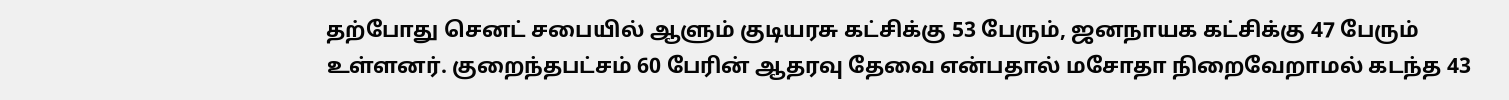தற்போது செனட் சபையில் ஆளும் குடியரசு கட்சிக்கு 53 பேரும், ஜனநாயக கட்சிக்கு 47 பேரும் உள்ளனர். குறைந்தபட்சம் 60 பேரின் ஆதரவு தேவை என்பதால் மசோதா நிறைவேறாமல் கடந்த 43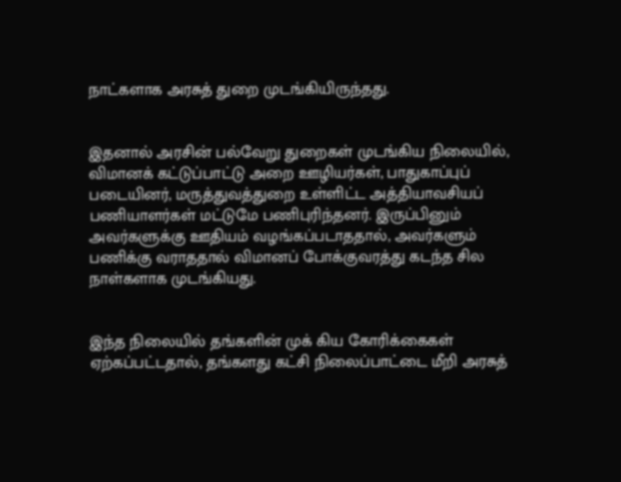நாட்களாக அரசுத் துறை முடங்கியிருந்தது.


இதனால் அரசின் பல்வேறு துறைகள் முடங்கிய நிலையில், விமானக் கட்டுப்பாட்டு அறை ஊழியர்கள், பாதுகாப்புப் படையினர், மருத்துவத்துறை உள்ளிட்ட அத்தியாவசியப் பணியாளர்கள் மட்டுமே பணிபுரிந்தனர். இருப்பினும் அவர்களுக்கு ஊதியம் வழங்கப்படாததால், அவர்களும் பணிக்கு வராததால் விமானப் போக்குவரத்து கடந்த சில நாள்களாக முடங்கியது.


இந்த நிலையில் தங்களின் முக் கிய கோரிக்கைகள் ஏற்கப்பட்டதால், தங்களது கட்சி நிலைப்பாட்டை மீறி அரசுத்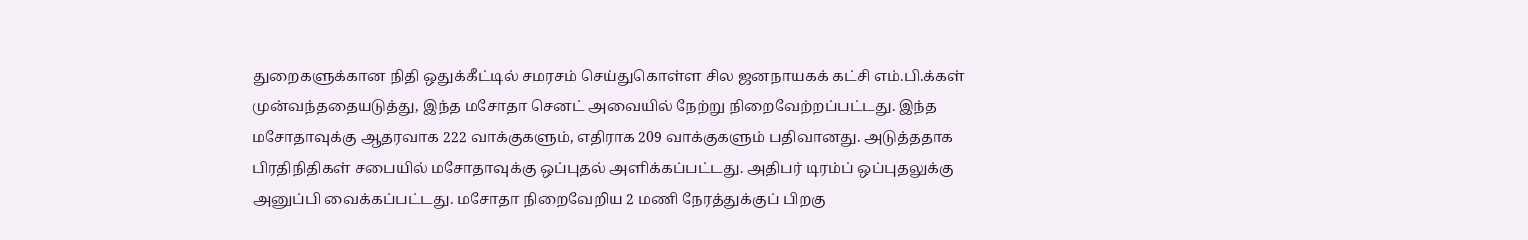துறைகளுக்கான நிதி ஒதுக்கீட்டில் சமரசம் செய்துகொள்ள சில ஜனநாயகக் கட்சி எம்.பி.க்கள் முன்வந்ததையடுத்து, இந்த மசோதா செனட் அவையில் நேற்று நிறைவேற்றப்பட்டது. இந்த மசோதாவுக்கு ஆதரவாக 222 வாக்குகளும், எதிராக 209 வாக்குகளும் பதிவானது. அடுத்ததாக பிரதிநிதிகள் சபையில் மசோதாவுக்கு ஒப்புதல் அளிக்கப்பட்டது. அதிபர் டிரம்ப் ஒப்புதலுக்கு அனுப்பி வைக்கப்பட்டது. மசோதா நிறைவேறிய 2 மணி நேரத்துக்குப் பிறகு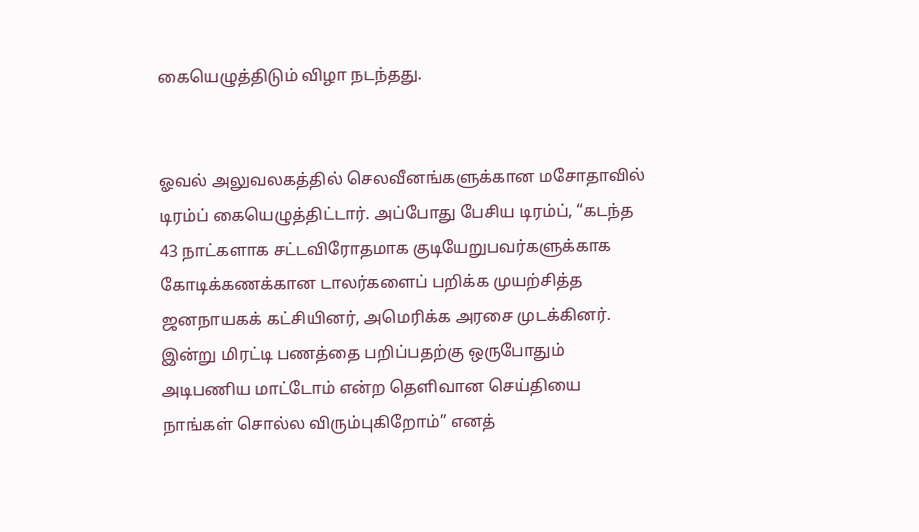கையெழுத்திடும் விழா நடந்தது.


ஓவல் அலுவலகத்தில் செலவீனங்களுக்கான மசோதாவில் டிரம்ப் கையெழுத்திட்டார். அப்போது பேசிய டிரம்ப், “கடந்த 43 நாட்களாக சட்டவிரோதமாக குடியேறுபவர்களுக்காக கோடிக்கணக்கான டாலர்களைப் பறிக்க முயற்சித்த ஜனநாயகக் கட்சியினர், அமெரிக்க அரசை முடக்கினர். இன்று மிரட்டி பணத்தை பறிப்பதற்கு ஒருபோதும் அடிபணிய மாட்டோம் என்ற தெளிவான செய்தியை நாங்கள் சொல்ல விரும்புகிறோம்” எனத்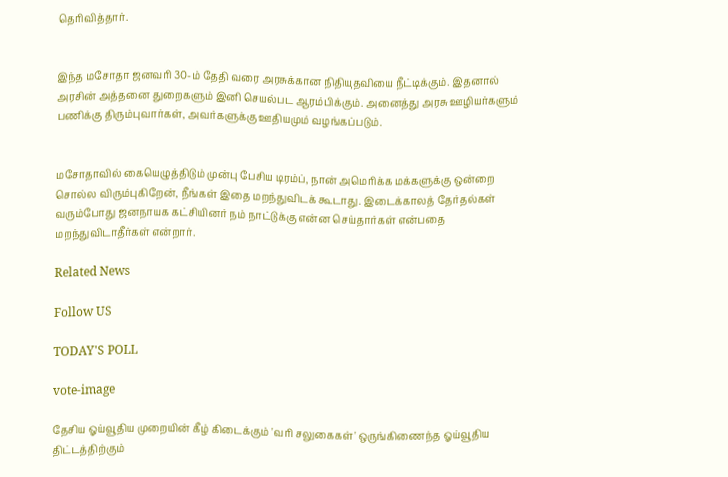தெரிவித்தார்.


இந்த மசோதா ஜனவரி 30-ம் தேதி வரை அரசுக்கான நிதியுதவியை நீட்டிக்கும். இதனால் அரசின் அத்தனை துறைகளும் இனி செயல்பட ஆரம்பிக்கும். அனைத்து அரசு ஊழியர்களும் பணிக்கு திரும்புவார்கள், அவர்களுக்கு ஊதியமும் வழங்கப்படும்.


மசோதாவில் கையெழுத்திடும் முன்பு பேசிய டிரம்ப், நான் அமெரிக்க மக்களுக்கு ஒன்றை சொல்ல விரும்புகிறேன், நீங்கள் இதை மறந்துவிடக் கூடாது. இடைக்காலத் தேர்தல்கள் வரும்போது ஜனநாயக கட்சியினர் நம் நாட்டுக்கு என்ன செய்தார்கள் என்பதை மறந்துவிடாதீர்கள் என்றார்.

Related News

Follow US

TODAY'S POLL

vote-image

தேசிய ஓய்வூதிய முறையின் கீழ் கிடைக்கும் 'வரி சலுகைகள்' ஒருங்கிணைந்த ஓய்வூதிய திட்டத்திற்கும்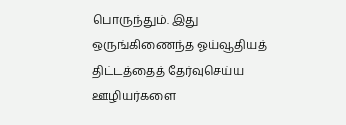பொருந்தும். இது ஒருங்கிணைந்த ஓய்வூதியத் திட்டத்தைத் தேர்வுசெய்ய ஊழியர்களை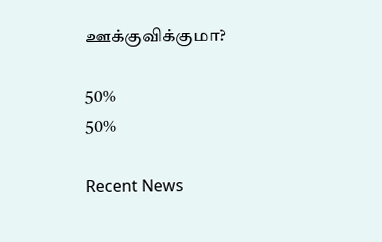ஊக்குவிக்குமா?

50%
50%

Recent News